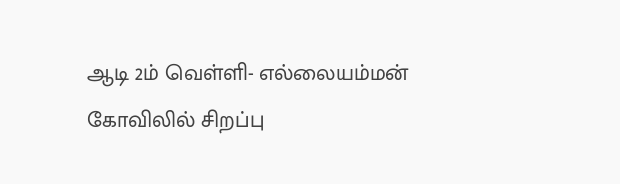ஆடி 2ம் வெள்ளி- எல்லையம்மன் கோவிலில் சிறப்பு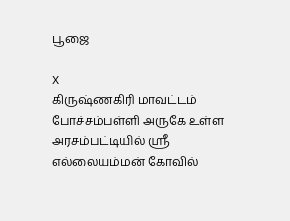பூஜை

X
கிருஷ்ணகிரி மாவட்டம் போச்சம்பள்ளி அருகே உள்ள அரசம்பட்டியில் ஸ்ரீ எல்லையம்மன் கோவில்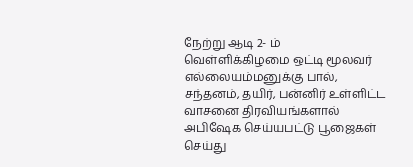நேற்று ஆடி 2- ம் வெள்ளிக்கிழமை ஒட்டி மூலவர் எல்லையம்மனுக்கு பால், சந்தனம், தயிர், பன்னிர் உள்ளிட்ட வாசனை திரவியங்களால் அபிஷேக செய்யபட்டு பூஜைகள் செய்து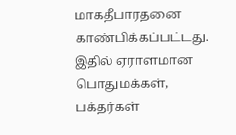மாகதீபாரதனை காண்பிக்கப்பட்டது. இதில் ஏராளமான பொதுமக்கள், பக்தர்கள்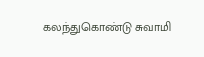கலந்துகொண்டு சுவாமி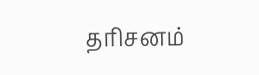தரிசனம்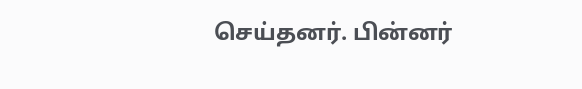செய்தனர். பின்னர்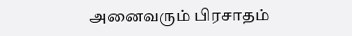அனைவரும் பிரசாதம்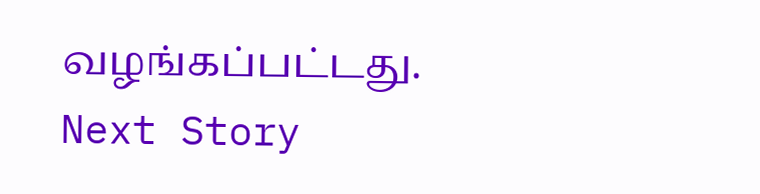வழங்கப்பட்டது.
Next Story